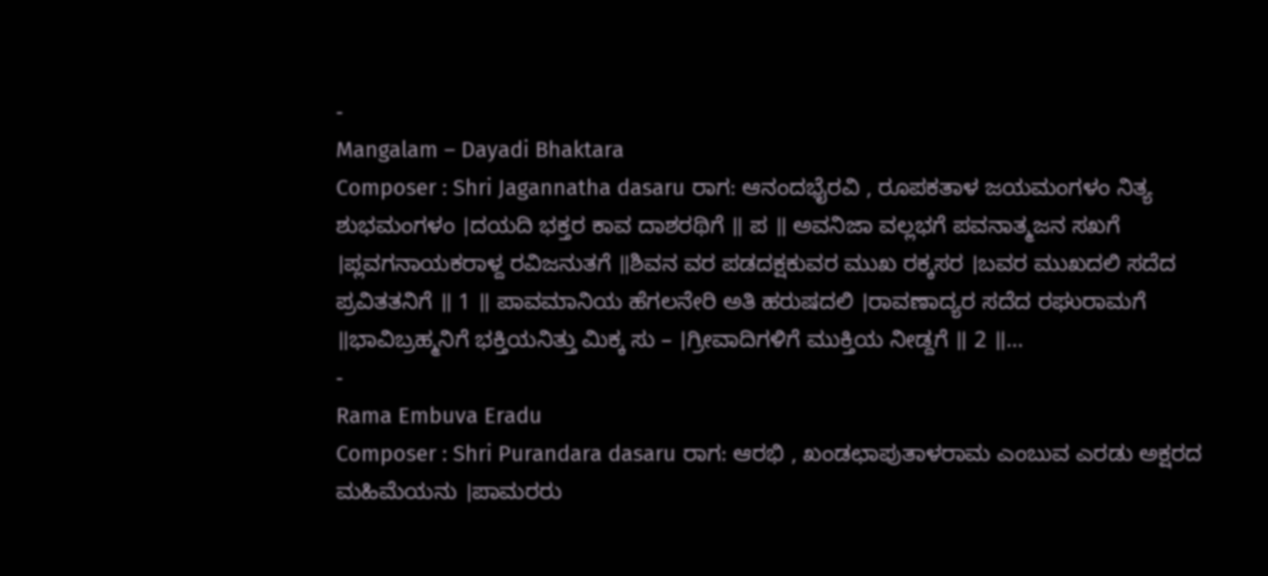-
Mangalam – Dayadi Bhaktara
Composer : Shri Jagannatha dasaru ರಾಗ: ಆನಂದಭೈರವಿ , ರೂಪಕತಾಳ ಜಯಮಂಗಳಂ ನಿತ್ಯ ಶುಭಮಂಗಳಂ ।ದಯದಿ ಭಕ್ತರ ಕಾವ ದಾಶರಥಿಗೆ ॥ ಪ ॥ ಅವನಿಜಾ ವಲ್ಲಭಗೆ ಪವನಾತ್ಮಜನ ಸಖಗೆ ।ಪ್ಲವಗನಾಯಕರಾಳ್ದ ರವಿಜನುತಗೆ ॥ಶಿವನ ವರ ಪಡದಕ್ಷಕುವರ ಮುಖ ರಕ್ಕಸರ ।ಬವರ ಮುಖದಲಿ ಸದೆದ ಪ್ರವಿತತನಿಗೆ ॥ 1 ॥ ಪಾವಮಾನಿಯ ಹೆಗಲನೇರಿ ಅತಿ ಹರುಷದಲಿ ।ರಾವಣಾದ್ಯರ ಸದೆದ ರಘುರಾಮಗೆ ॥ಭಾವಿಬ್ರಹ್ಮನಿಗೆ ಭಕ್ತಿಯನಿತ್ತು ಮಿಕ್ಕ ಸು – ।ಗ್ರೀವಾದಿಗಳಿಗೆ ಮುಕ್ತಿಯ ನೀಡ್ದಗೆ ॥ 2 ॥…
-
Rama Embuva Eradu
Composer : Shri Purandara dasaru ರಾಗ: ಆರಭಿ , ಖಂಡಛಾಪುತಾಳರಾಮ ಎಂಬುವ ಎರಡು ಅಕ್ಷರದ ಮಹಿಮೆಯನು ।ಪಾಮರರು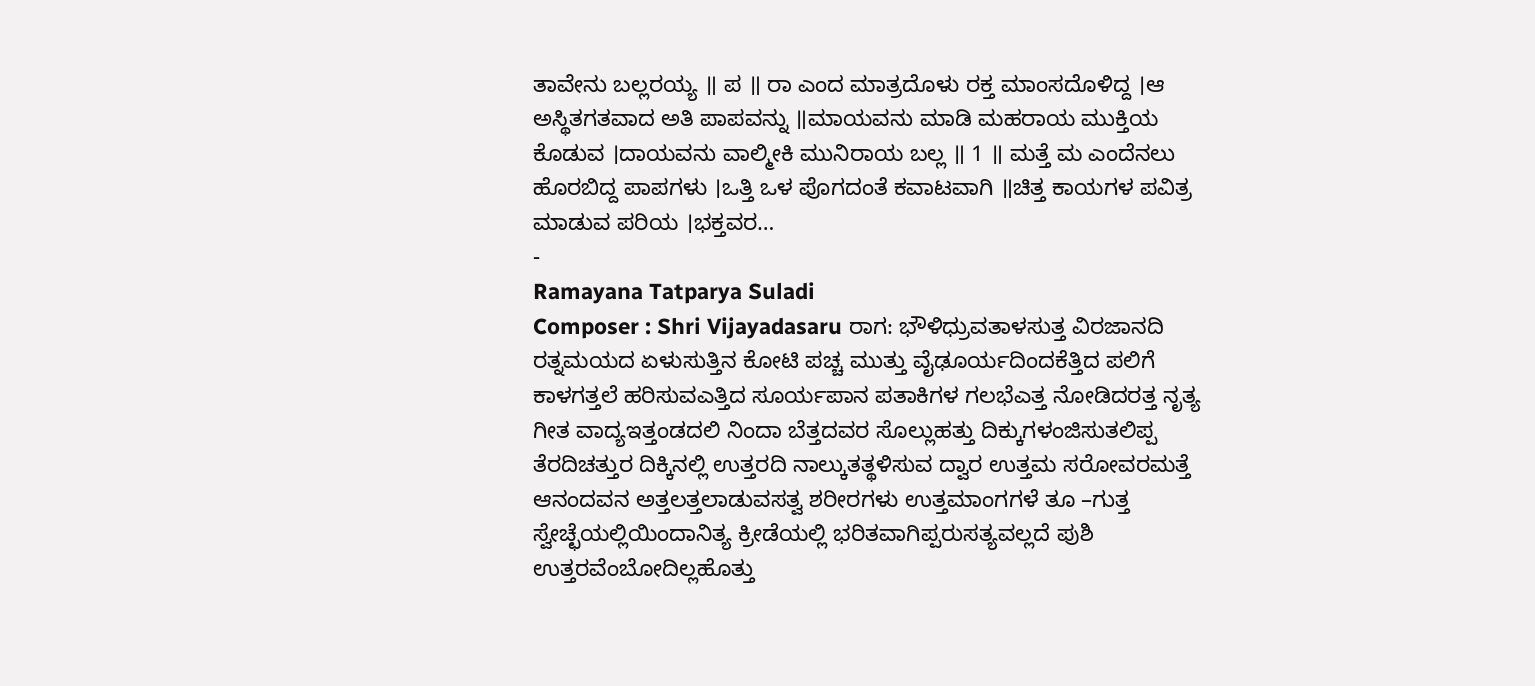ತಾವೇನು ಬಲ್ಲರಯ್ಯ ॥ ಪ ॥ ರಾ ಎಂದ ಮಾತ್ರದೊಳು ರಕ್ತ ಮಾಂಸದೊಳಿದ್ದ ।ಆ ಅಸ್ಥಿತಗತವಾದ ಅತಿ ಪಾಪವನ್ನು ॥ಮಾಯವನು ಮಾಡಿ ಮಹರಾಯ ಮುಕ್ತಿಯ ಕೊಡುವ ।ದಾಯವನು ವಾಲ್ಮೀಕಿ ಮುನಿರಾಯ ಬಲ್ಲ ॥ 1 ॥ ಮತ್ತೆ ಮ ಎಂದೆನಲು ಹೊರಬಿದ್ದ ಪಾಪಗಳು ।ಒತ್ತಿ ಒಳ ಪೊಗದಂತೆ ಕವಾಟವಾಗಿ ॥ಚಿತ್ತ ಕಾಯಗಳ ಪವಿತ್ರ ಮಾಡುವ ಪರಿಯ ।ಭಕ್ತವರ…
-
Ramayana Tatparya Suladi
Composer : Shri Vijayadasaru ರಾಗ: ಭೌಳಿಧ್ರುವತಾಳಸುತ್ತ ವಿರಜಾನದಿ ರತ್ನಮಯದ ಏಳುಸುತ್ತಿನ ಕೋಟಿ ಪಚ್ಚ ಮುತ್ತು ವೈಢೂರ್ಯದಿಂದಕೆತ್ತಿದ ಪಲಿಗೆ ಕಾಳಗತ್ತಲೆ ಹರಿಸುವಎತ್ತಿದ ಸೂರ್ಯಪಾನ ಪತಾಕಿಗಳ ಗಲಭೆಎತ್ತ ನೋಡಿದರತ್ತ ನೃತ್ಯ ಗೀತ ವಾದ್ಯಇತ್ತಂಡದಲಿ ನಿಂದಾ ಬೆತ್ತದವರ ಸೊಲ್ಲುಹತ್ತು ದಿಕ್ಕುಗಳಂಜಿಸುತಲಿಪ್ಪ ತೆರದಿಚತ್ತುರ ದಿಕ್ಕಿನಲ್ಲಿ ಉತ್ತರದಿ ನಾಲ್ಕುತತ್ಥಳಿಸುವ ದ್ವಾರ ಉತ್ತಮ ಸರೋವರಮತ್ತೆ ಆನಂದವನ ಅತ್ತಲತ್ತಲಾಡುವಸತ್ವ ಶರೀರಗಳು ಉತ್ತಮಾಂಗಗಳೆ ತೂ –ಗುತ್ತ ಸ್ವೇಚ್ಛೆಯಲ್ಲಿಯಿಂದಾನಿತ್ಯ ಕ್ರೀಡೆಯಲ್ಲಿ ಭರಿತವಾಗಿಪ್ಪರುಸತ್ಯವಲ್ಲದೆ ಪುಶಿ ಉತ್ತರವೆಂಬೋದಿಲ್ಲಹೊತ್ತು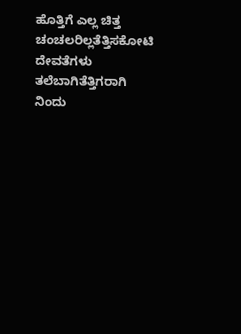ಹೊತ್ತಿಗೆ ಎಲ್ಲ ಚಿತ್ತ ಚಂಚಲರಿಲ್ಲತೆತ್ತಿಸಕೋಟಿ ದೇವತೆಗಳು ತಲೆಬಾಗಿತೆತ್ತಿಗರಾಗಿ ನಿಂದು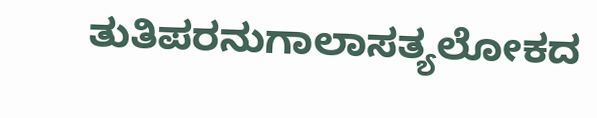ತುತಿಪರನುಗಾಲಾಸತ್ಯಲೋಕದ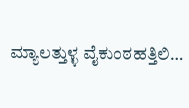ಮ್ಯಾಲತ್ತುಳ್ಳ ವೈಕುಂಠಹತ್ತಿಲಿ…